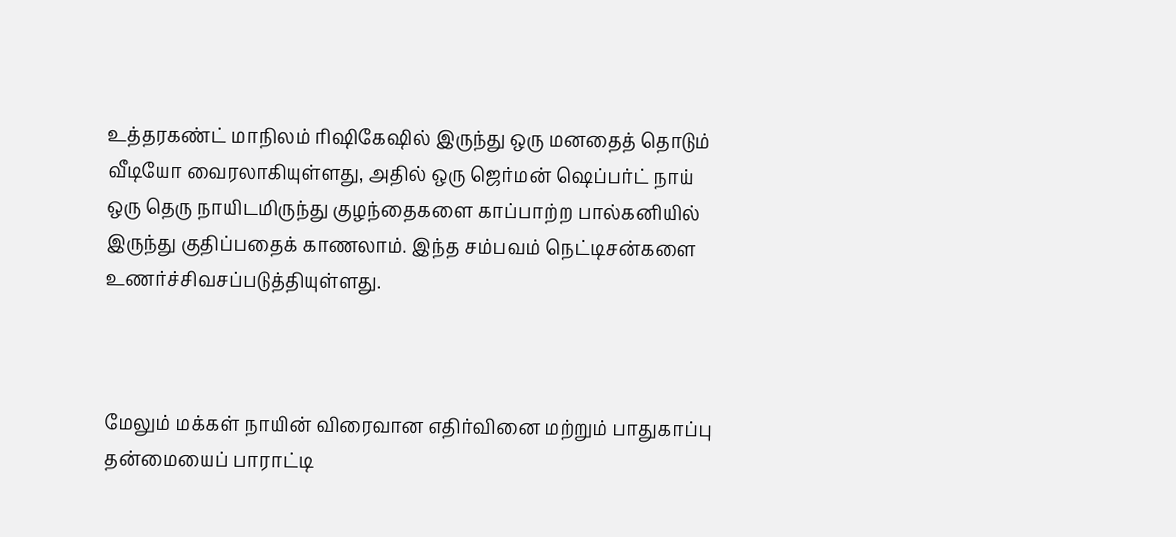உத்தரகண்ட் மாநிலம் ரிஷிகேஷில் இருந்து ஒரு மனதைத் தொடும் வீடியோ வைரலாகியுள்ளது, அதில் ஒரு ஜெர்மன் ஷெப்பர்ட் நாய் ஒரு தெரு நாயிடமிருந்து குழந்தைகளை காப்பாற்ற பால்கனியில் இருந்து குதிப்பதைக் காணலாம். இந்த சம்பவம் நெட்டிசன்களை உணர்ச்சிவசப்படுத்தியுள்ளது.



மேலும் மக்கள் நாயின் விரைவான எதிர்வினை மற்றும் பாதுகாப்பு தன்மையைப் பாராட்டி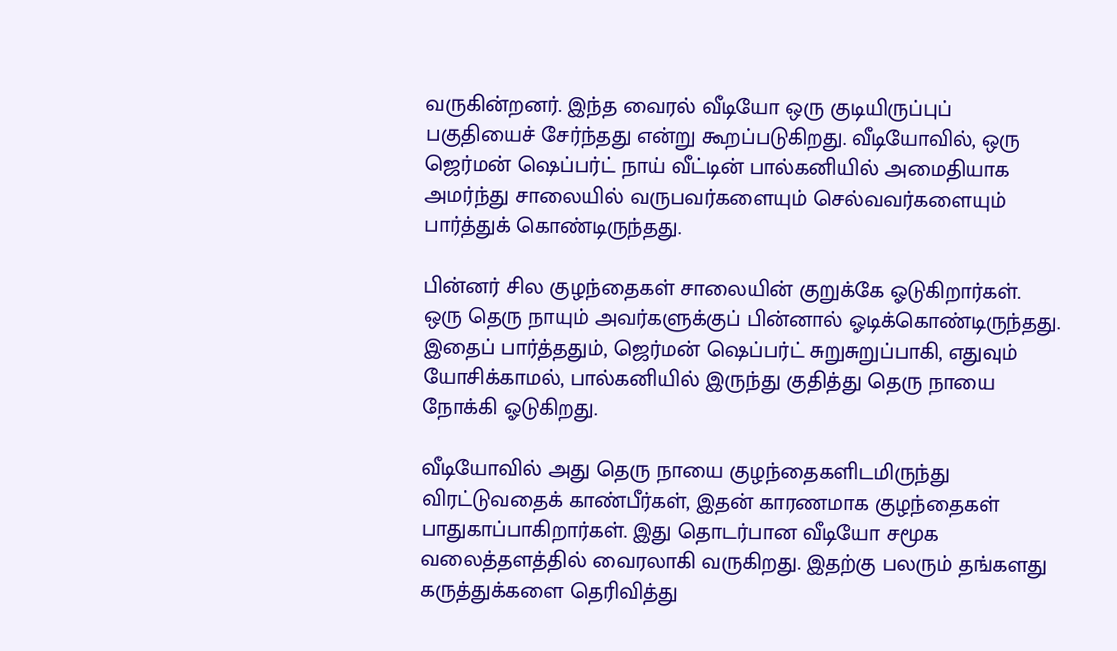வருகின்றனர். இந்த வைரல் வீடியோ ஒரு குடியிருப்புப் பகுதியைச் சேர்ந்தது என்று கூறப்படுகிறது. வீடியோவில், ஒரு ஜெர்மன் ஷெப்பர்ட் நாய் வீட்டின் பால்கனியில் அமைதியாக அமர்ந்து சாலையில் வருபவர்களையும் செல்வவர்களையும் பார்த்துக் கொண்டிருந்தது.

பின்னர் சில குழந்தைகள் சாலையின் குறுக்கே ஓடுகிறார்கள். ஒரு தெரு நாயும் அவர்களுக்குப் பின்னால் ஓடிக்கொண்டிருந்தது. இதைப் பார்த்ததும், ஜெர்மன் ஷெப்பர்ட் சுறுசுறுப்பாகி, எதுவும் யோசிக்காமல், பால்கனியில் இருந்து குதித்து தெரு நாயை நோக்கி ஓடுகிறது.

வீடியோவில் அது தெரு நாயை குழந்தைகளிடமிருந்து விரட்டுவதைக் காண்பீர்கள், இதன் காரணமாக குழந்தைகள் பாதுகாப்பாகிறார்கள். இது தொடர்பான வீடியோ சமூக வலைத்தளத்தில் வைரலாகி வருகிறது. இதற்கு பலரும் தங்களது கருத்துக்களை தெரிவித்து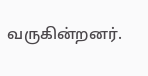வருகின்றனர்.